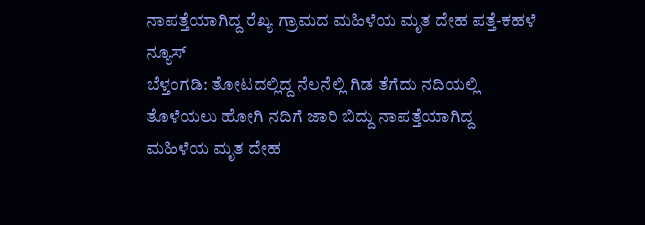ನಾಪತ್ತೆಯಾಗಿದ್ದ ರೆಖ್ಯ ಗ್ರಾಮದ ಮಹಿಳೆಯ ಮೃತ ದೇಹ ಪತ್ತೆ-ಕಹಳೆ ನ್ಯೂಸ್
ಬೆಳ್ತಂಗಡಿ: ತೋಟದಲ್ಲಿದ್ದ ನೆಲನೆಲ್ಲಿ ಗಿಡ ತೆಗೆದು ನದಿಯಲ್ಲಿ ತೊಳೆಯಲು ಹೋಗಿ ನದಿಗೆ ಜಾರಿ ಬಿದ್ದು ನಾಪತ್ತೆಯಾಗಿದ್ದ ಮಹಿಳೆಯ ಮೃತ ದೇಹ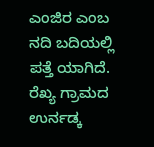ಎಂಜಿರ ಎಂಬ ನದಿ ಬದಿಯಲ್ಲಿ ಪತ್ತೆ ಯಾಗಿದೆ. ರೆಖ್ಯ ಗ್ರಾಮದ ಉರ್ನಡ್ಕ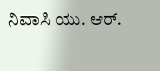ನಿವಾಸಿ ಯು. ಆರ್.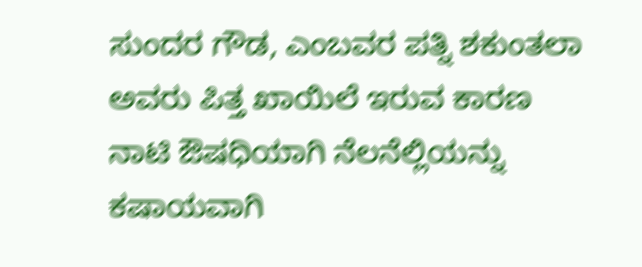ಸುಂದರ ಗೌಡ, ಎಂಬವರ ಪತ್ನಿ ಶಕುಂತಲಾ ಅವರು ಪಿತ್ತ ಖಾಯಿಲೆ ಇರುವ ಕಾರಣ ನಾಟಿ ಔಷಧಿಯಾಗಿ ನೆಲನೆಲ್ಲಿಯನ್ನು ಕಷಾಯವಾಗಿ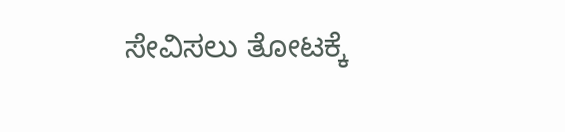ಸೇವಿಸಲು ತೋಟಕ್ಕೆ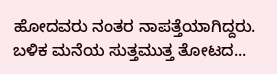ಹೋದವರು ನಂತರ ನಾಪತ್ತೆಯಾಗಿದ್ದರು. ಬಳಿಕ ಮನೆಯ ಸುತ್ತಮುತ್ತ ತೋಟದ...